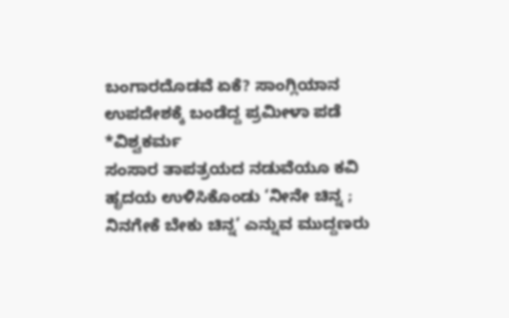ಬಂಗಾರದೊಡವೆ ಏಕೆ? ಸಾಂಗ್ಲಿಯಾನ ಉಪದೇಶಕ್ಕೆ ಬಂಡೆದ್ದ ಪ್ರಮೀಳಾ ಪಡೆ
*ವಿಶ್ವಕರ್ಮ
ಸಂಸಾರ ತಾಪತ್ರಯದ ನಡುವೆಯೂ ಕವಿ ಹೃದಯ ಉಳಿಸಿಕೊಂಡು ‘ನೀನೇ ಚಿನ್ನ ; ನಿನಗೇಕೆ ಬೇಕು ಚಿನ್ನ’ ಎನ್ನುವ ಮುದ್ದಣರು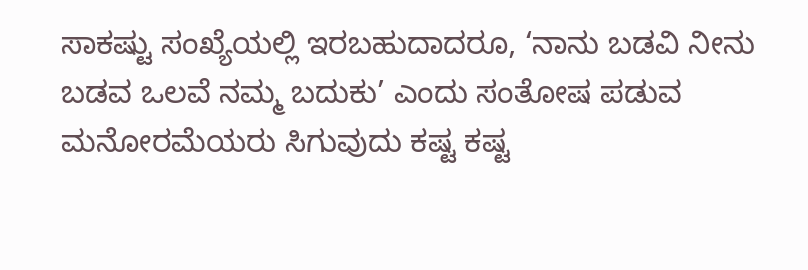ಸಾಕಷ್ಟು ಸಂಖ್ಯೆಯಲ್ಲಿ ಇರಬಹುದಾದರೂ, ‘ನಾನು ಬಡವಿ ನೀನು ಬಡವ ಒಲವೆ ನಮ್ಮ ಬದುಕು’ ಎಂದು ಸಂತೋಷ ಪಡುವ ಮನೋರಮೆಯರು ಸಿಗುವುದು ಕಷ್ಟ ಕಷ್ಟ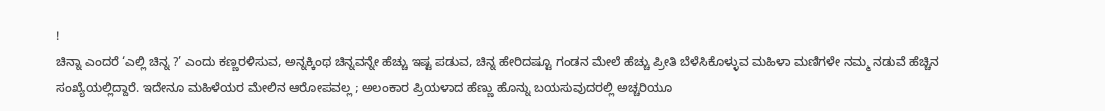!
ಚಿನ್ನಾ ಎಂದರೆ ‘ಎಲ್ಲಿ ಚಿನ್ನ ?’ ಎಂದು ಕಣ್ಣರಳಿಸುವ, ಅನ್ನಕ್ಕಿಂಥ ಚಿನ್ನವನ್ನೇ ಹೆಚ್ಚು ಇಷ್ಟ ಪಡುವ, ಚಿನ್ನ ಹೇರಿದಷ್ಟೂ ಗಂಡನ ಮೇಲೆ ಹೆಚ್ಚು ಪ್ರೀತಿ ಬೆಳೆಸಿಕೊಳ್ಳುವ ಮಹಿಳಾ ಮಣಿಗಳೇ ನಮ್ಮ ನಡುವೆ ಹೆಚ್ಚಿನ ಸಂಖ್ಯೆಯಲ್ಲಿದ್ದಾರೆ. ಇದೇನೂ ಮಹಿಳೆಯರ ಮೇಲಿನ ಆರೋಪವಲ್ಲ ; ಅಲಂಕಾರ ಪ್ರಿಯಳಾದ ಹೆಣ್ಣು ಹೊನ್ನು ಬಯಸುವುದರಲ್ಲಿ ಅಚ್ಚರಿಯೂ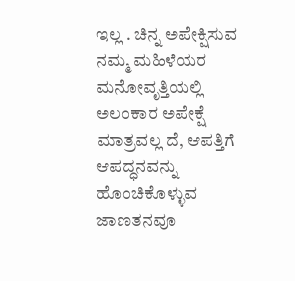ಇಲ್ಲ . ಚಿನ್ನ ಅಪೇಕ್ಷಿಸುವ ನಮ್ಮ ಮಹಿಳೆಯರ ಮನೋವೃತ್ತಿಯಲ್ಲಿ ಅಲಂಕಾರ ಅಪೇಕ್ಷೆ ಮಾತ್ರವಲ್ಲ ದೆ, ಆಪತ್ತಿಗೆ ಆಪದ್ಧನವನ್ನು ಹೊಂಚಿಕೊಳ್ಳುವ ಜಾಣತನವೂ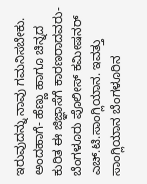ಇರುವುದನ್ನು ನಾವು ಗಮನಿಸಬೇಕು.
ಅಂದಹಾಗೆ- ಹೆಣ್ಣು ಹಾಗೂ ಚಿನ್ನದ ಕುರಿತ ಈ ಜಿಜ್ಞಾಸೆಗೆ ಕಾರಣರಾದವರು- ಬೆಂಗಳೂರು ಪೊಲೀಸ್ ಕಮೀಷನರ್ ಎಚ್.ಟಿ.ಸಾಂಗ್ಲಿಯಾನ. ಇವತ್ತು ಸಾಂಗ್ಲಿಯಾನ ಬೆಂಗಳೂರಿನ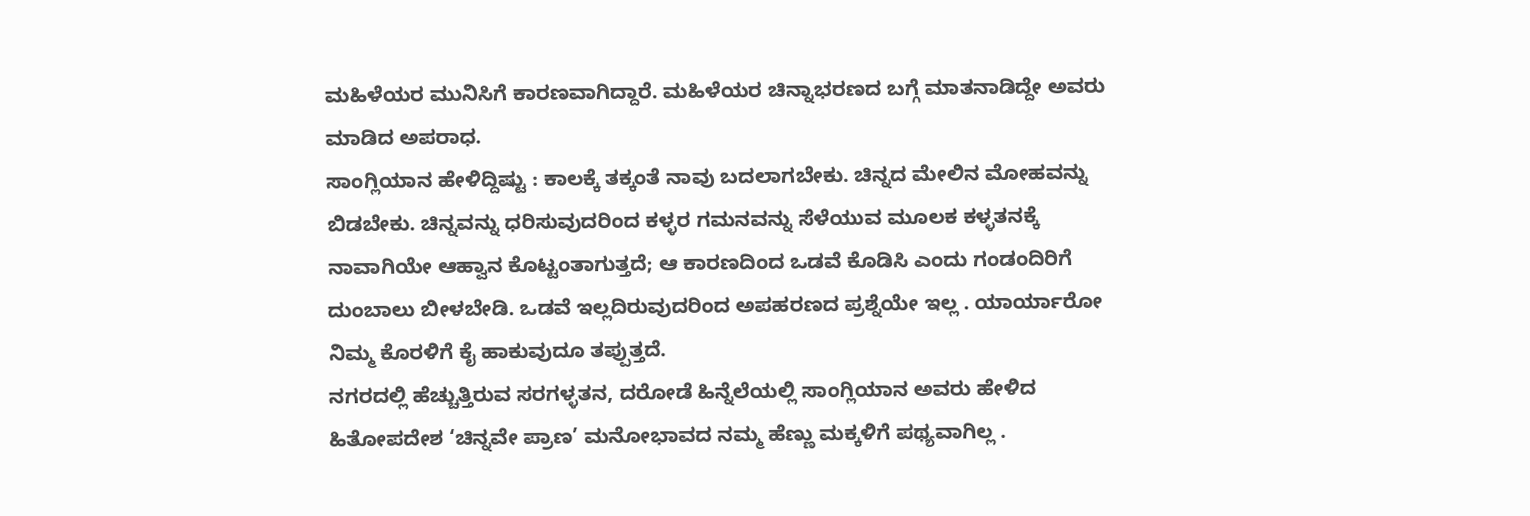ಮಹಿಳೆಯರ ಮುನಿಸಿಗೆ ಕಾರಣವಾಗಿದ್ದಾರೆ. ಮಹಿಳೆಯರ ಚಿನ್ನಾಭರಣದ ಬಗ್ಗೆ ಮಾತನಾಡಿದ್ದೇ ಅವರು ಮಾಡಿದ ಅಪರಾಧ.
ಸಾಂಗ್ಲಿಯಾನ ಹೇಳಿದ್ದಿಷ್ಟು : ಕಾಲಕ್ಕೆ ತಕ್ಕಂತೆ ನಾವು ಬದಲಾಗಬೇಕು. ಚಿನ್ನದ ಮೇಲಿನ ಮೋಹವನ್ನು ಬಿಡಬೇಕು. ಚಿನ್ನವನ್ನು ಧರಿಸುವುದರಿಂದ ಕಳ್ಳರ ಗಮನವನ್ನು ಸೆಳೆಯುವ ಮೂಲಕ ಕಳ್ಳತನಕ್ಕೆ ನಾವಾಗಿಯೇ ಆಹ್ವಾನ ಕೊಟ್ಟಂತಾಗುತ್ತದೆ; ಆ ಕಾರಣದಿಂದ ಒಡವೆ ಕೊಡಿಸಿ ಎಂದು ಗಂಡಂದಿರಿಗೆ ದುಂಬಾಲು ಬೀಳಬೇಡಿ. ಒಡವೆ ಇಲ್ಲದಿರುವುದರಿಂದ ಅಪಹರಣದ ಪ್ರಶ್ನೆಯೇ ಇಲ್ಲ . ಯಾರ್ಯಾರೋ ನಿಮ್ಮ ಕೊರಳಿಗೆ ಕೈ ಹಾಕುವುದೂ ತಪ್ಪುತ್ತದೆ.
ನಗರದಲ್ಲಿ ಹೆಚ್ಚುತ್ತಿರುವ ಸರಗಳ್ಳತನ, ದರೋಡೆ ಹಿನ್ನೆಲೆಯಲ್ಲಿ ಸಾಂಗ್ಲಿಯಾನ ಅವರು ಹೇಳಿದ ಹಿತೋಪದೇಶ ‘ಚಿನ್ನವೇ ಪ್ರಾಣ’ ಮನೋಭಾವದ ನಮ್ಮ ಹೆಣ್ಣು ಮಕ್ಕಳಿಗೆ ಪಥ್ಯವಾಗಿಲ್ಲ .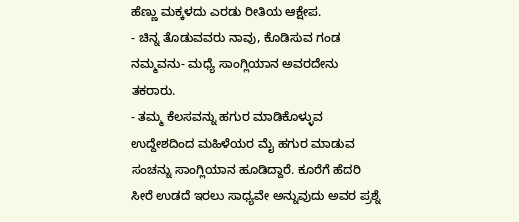ಹೆಣ್ಣು ಮಕ್ಕಳದು ಎರಡು ರೀತಿಯ ಆಕ್ಷೇಪ.
- ಚಿನ್ನ ತೊಡುವವರು ನಾವು, ಕೊಡಿಸುವ ಗಂಡ ನಮ್ಮವನು- ಮಧ್ಯೆ ಸಾಂಗ್ಲಿಯಾನ ಅವರದೇನು ತಕರಾರು.
- ತಮ್ಮ ಕೆಲಸವನ್ನು ಹಗುರ ಮಾಡಿಕೊಳ್ಳುವ ಉದ್ದೇಶದಿಂದ ಮಹಿಳೆಯರ ಮೈ ಹಗುರ ಮಾಡುವ ಸಂಚನ್ನು ಸಾಂಗ್ಲಿಯಾನ ಹೂಡಿದ್ದಾರೆ. ಕೂರೆಗೆ ಹೆದರಿ ಸೀರೆ ಉಡದೆ ಇರಲು ಸಾಧ್ಯವೇ ಅನ್ನುವುದು ಅವರ ಪ್ರಶ್ನೆ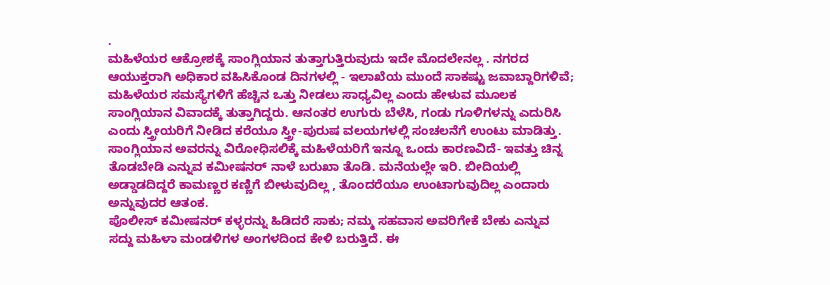.
ಮಹಿಳೆಯರ ಆಕ್ರೋಶಕ್ಕೆ ಸಾಂಗ್ಲಿಯಾನ ತುತ್ತಾಗುತ್ತಿರುವುದು ಇದೇ ಮೊದಲೇನಲ್ಲ . ನಗರದ ಆಯುಕ್ತರಾಗಿ ಅಧಿಕಾರ ವಹಿಸಿಕೊಂಡ ದಿನಗಳಲ್ಲಿ - ಇಲಾಖೆಯ ಮುಂದೆ ಸಾಕಷ್ಟು ಜವಾಬ್ದಾರಿಗಳಿವೆ; ಮಹಿಳೆಯರ ಸಮಸ್ಯೆಗಳಿಗೆ ಹೆಚ್ಚಿನ ಒತ್ತು ನೀಡಲು ಸಾಧ್ಯವಿಲ್ಲ ಎಂದು ಹೇಳುವ ಮೂಲಕ ಸಾಂಗ್ಲಿಯಾನ ವಿವಾದಕ್ಕೆ ತುತ್ತಾಗಿದ್ದರು. ಆನಂತರ ಉಗುರು ಬೆಳೆಸಿ, ಗಂಡು ಗೂಳಿಗಳನ್ನು ಎದುರಿಸಿ ಎಂದು ಸ್ತ್ರೀಯರಿಗೆ ನೀಡಿದ ಕರೆಯೂ ಸ್ತ್ರೀ-ಪುರುಷ ವಲಯಗಳಲ್ಲಿ ಸಂಚಲನೆಗೆ ಉಂಟು ಮಾಡಿತ್ತು.
ಸಾಂಗ್ಲಿಯಾನ ಅವರನ್ನು ವಿರೋಧಿಸಲಿಕ್ಕೆ ಮಹಿಳೆಯರಿಗೆ ಇನ್ನೂ ಒಂದು ಕಾರಣವಿದೆ- ಇವತ್ತು ಚಿನ್ನ ತೊಡಬೇಡಿ ಎನ್ನುವ ಕಮೀಷನರ್ ನಾಳೆ ಬರುಖಾ ತೊಡಿ. ಮನೆಯಲ್ಲೇ ಇರಿ. ಬೀದಿಯಲ್ಲಿ ಅಡ್ಡಾಡದಿದ್ದರೆ ಕಾಮಣ್ಣರ ಕಣ್ಣಿಗೆ ಬೀಳುವುದಿಲ್ಲ , ತೊಂದರೆಯೂ ಉಂಟಾಗುವುದಿಲ್ಲ ಎಂದಾರು ಅನ್ನುವುದರ ಆತಂಕ.
ಪೊಲೀಸ್ ಕಮೀಷನರ್ ಕಳ್ಳರನ್ನು ಹಿಡಿದರೆ ಸಾಕು; ನಮ್ಮ ಸಹವಾಸ ಅವರಿಗೇಕೆ ಬೇಕು ಎನ್ನುವ ಸದ್ದು ಮಹಿಳಾ ಮಂಡಳಿಗಳ ಅಂಗಳದಿಂದ ಕೇಳಿ ಬರುತ್ತಿದೆ. ಈ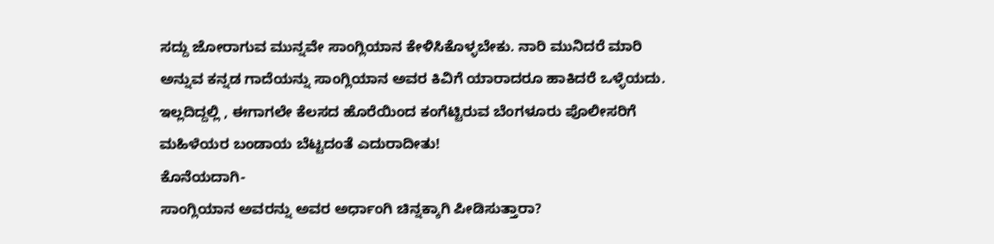ಸದ್ದು ಜೋರಾಗುವ ಮುನ್ನವೇ ಸಾಂಗ್ಲಿಯಾನ ಕೇಳಿಸಿಕೊಳ್ಳಬೇಕು. ನಾರಿ ಮುನಿದರೆ ಮಾರಿ ಅನ್ನುವ ಕನ್ನಡ ಗಾದೆಯನ್ನು ಸಾಂಗ್ಲಿಯಾನ ಅವರ ಕಿವಿಗೆ ಯಾರಾದರೂ ಹಾಕಿದರೆ ಒಳ್ಳೆಯದು. ಇಲ್ಲದಿದ್ದಲ್ಲಿ , ಈಗಾಗಲೇ ಕೆಲಸದ ಹೊರೆಯಿಂದ ಕಂಗೆಟ್ಟಿರುವ ಬೆಂಗಳೂರು ಪೊಲೀಸರಿಗೆ ಮಹಿಳೆಯರ ಬಂಡಾಯ ಬೆಟ್ಟದಂತೆ ಎದುರಾದೀತು!
ಕೊನೆಯದಾಗಿ-
ಸಾಂಗ್ಲಿಯಾನ ಅವರನ್ನು ಅವರ ಅರ್ಧಾಂಗಿ ಚಿನ್ನಕ್ಕಾಗಿ ಪೀಡಿಸುತ್ತಾರಾ?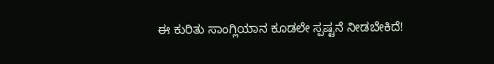ಈ ಕುರಿತು ಸಾಂಗ್ಲಿಯಾನ ಕೂಡಲೇ ಸ್ಪಷ್ಟನೆ ನೀಡಬೇಕಿದೆ!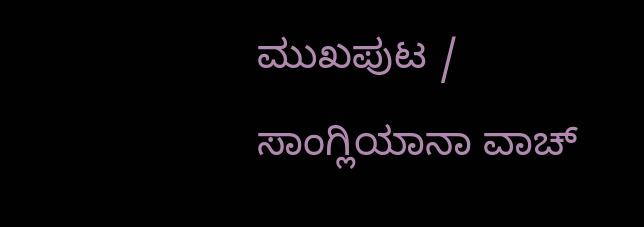ಮುಖಪುಟ / ಸಾಂಗ್ಲಿಯಾನಾ ವಾಚ್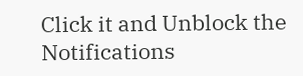Click it and Unblock the Notifications